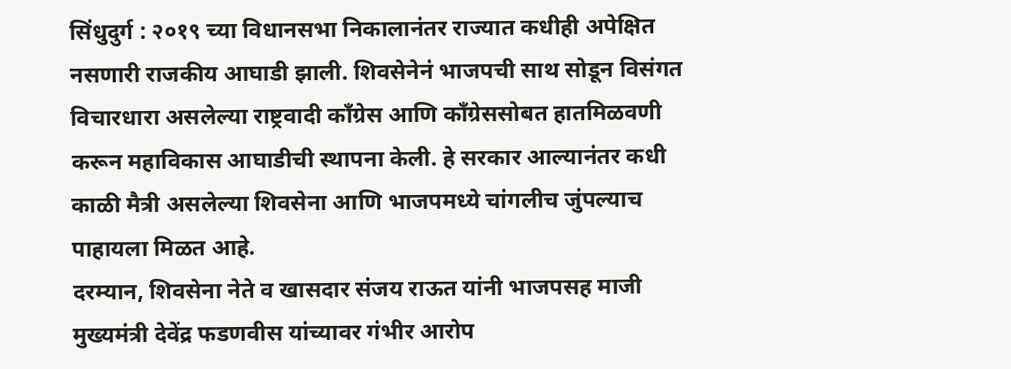सिंधुदुर्ग : २०१९ च्या विधानसभा निकालानंतर राज्यात कधीही अपेक्षित नसणारी राजकीय आघाडी झाली. शिवसेनेनं भाजपची साथ सोडून विसंगत विचारधारा असलेल्या राष्ट्रवादी काँग्रेस आणि काँग्रेससोबत हातमिळवणी करून महाविकास आघाडीची स्थापना केली. हे सरकार आल्यानंतर कधी काळी मैत्री असलेल्या शिवसेना आणि भाजपमध्ये चांगलीच जुंपल्याच पाहायला मिळत आहे.
दरम्यान, शिवसेना नेते व खासदार संजय राऊत यांनी भाजपसह माजी मुख्यमंत्री देवेंद्र फडणवीस यांच्यावर गंभीर आरोप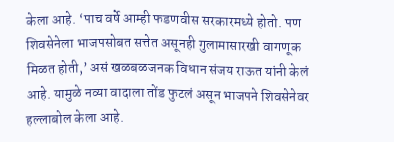केला आहे. ‘पाच वर्षे आम्ही फडणवीस सरकारमध्ये होतो. पण शिवसेनेला भाजपसोबत सत्तेत असूनही गुलामासारखी वागणूक मिळत होती,’ असं खळबळजनक विधान संजय राऊत यांनी केलं आहे. यामुळे नव्या वादाला तोंड फुटलं असून भाजपने शिवसेनेवर हल्लाबोल केला आहे.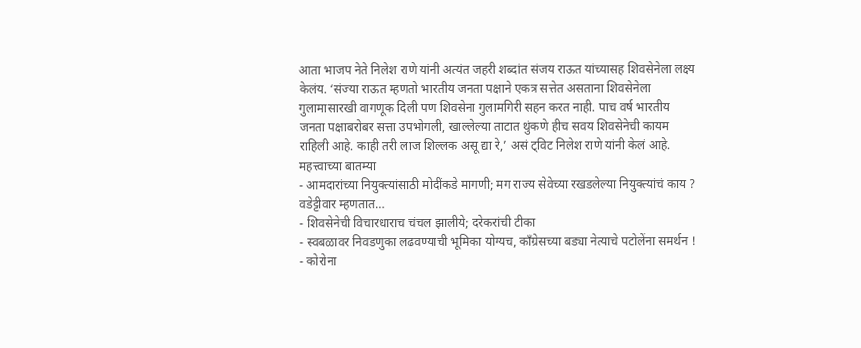आता भाजप नेते निलेश राणे यांनी अत्यंत जहरी शब्दांत संजय राऊत यांच्यासह शिवसेनेला लक्ष्य केलंय. ‘संज्या राऊत म्हणतो भारतीय जनता पक्षाने एकत्र सत्तेत असताना शिवसेनेला गुलामासारखी वागणूक दिली पण शिवसेना गुलामगिरी सहन करत नाही. पाच वर्ष भारतीय जनता पक्षाबरोबर सत्ता उपभोगली, खाल्लेल्या ताटात थुंकणे हीच सवय शिवसेनेची कायम राहिली आहे. काही तरी लाज शिल्लक असू द्या रे,’ असं ट्विट निलेश राणे यांनी केलं आहे.
महत्त्वाच्या बातम्या
- आमदारांच्या नियुक्त्यांसाठी मोदींकडे मागणी; मग राज्य सेवेच्या रखडलेल्या नियुक्त्यांचं काय ? वडेट्टीवार म्हणतात…
- शिवसेनेची विचारधाराच चंचल झालीये; दरेकरांची टीका
- स्वबळावर निवडणुका लढवण्याची भूमिका योग्यच, काँग्रेसच्या बड्या नेत्याचे पटोलेंना समर्थन !
- कोरोना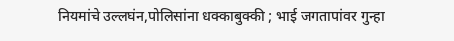नियमांचे उल्लघंन,पोलिसांना धक्काबुक्की ; भाई जगतापांवर गुन्हा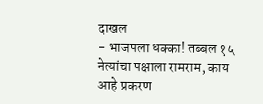दाखल
- भाजपला धक्का! तब्बल १५ नेत्यांचा पक्षाला रामराम, काय आहे प्रकरण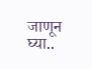जाणून घ्या..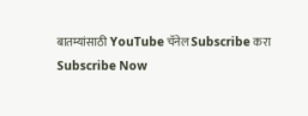बातम्यांसाठी YouTube चॅनेल Subscribe करा
Subscribe Now